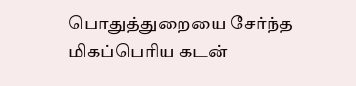பொதுத்துறையை சேர்ந்த மிகப்பெரிய கடன்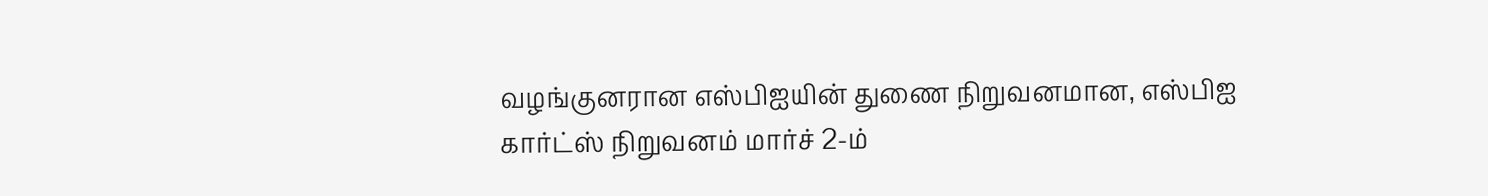வழங்குனரான எஸ்பிஐயின் துணை நிறுவனமான, எஸ்பிஐ கார்ட்ஸ் நிறுவனம் மார்ச் 2-ம்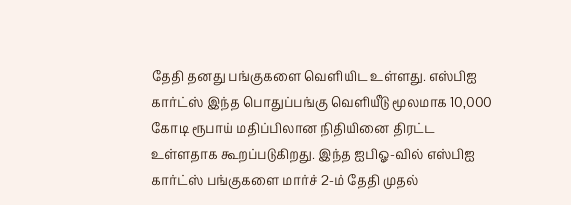தேதி தனது பங்குகளை வெளியிட உள்ளது. எஸ்பிஐ கார்ட்ஸ் இந்த பொதுப்பங்கு வெளியீடு மூலமாக 10,000 கோடி ரூபாய் மதிப்பிலான நிதியினை திரட்ட உள்ளதாக கூறப்படுகிறது. இந்த ஐபிஓ-வில் எஸ்பிஐ கார்ட்ஸ் பங்குகளை மார்ச் 2-ம் தேதி முதல்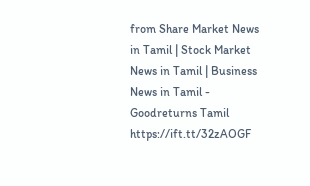from Share Market News in Tamil | Stock Market News in Tamil | Business News in Tamil - Goodreturns Tamil https://ift.tt/32zAOGF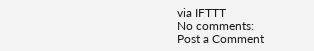via IFTTT
No comments:
Post a Comment